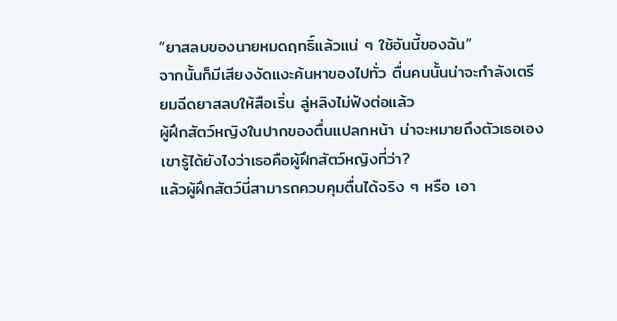“ยาสลบของนายหมดฤทธิ์แล้วแน่ ๆ ใช้อันนี้ของฉัน”
จากนั้นก็มีเสียงงัดแงะค้นหาของไปทั่ว ตื่นคนนั้นน่าจะกำลังเตรียมฉีดยาสลบให้สือเริ่น ลู่หลิงไม่ฟังต่อแล้ว
ผู้ฝึกสัตว์หญิงในปากของตื่นแปลกหน้า น่าจะหมายถึงตัวเธอเอง
เขารู้ได้ยังไงว่าเธอคือผู้ฝึกสัตว์หญิงที่ว่า?
แล้วผู้ฝึกสัตว์นี่สามารถควบคุมตื่นได้จริง ๆ หรือ เอา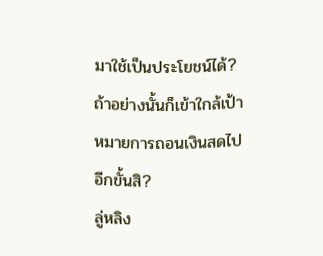มาใช้เป็นประโยชน์ได้?
ถ้าอย่างนั้นก็เข้าใกล้เป้าหมายการถอนเงินสดไปอีกขั้นสิ?
ลู่หลิง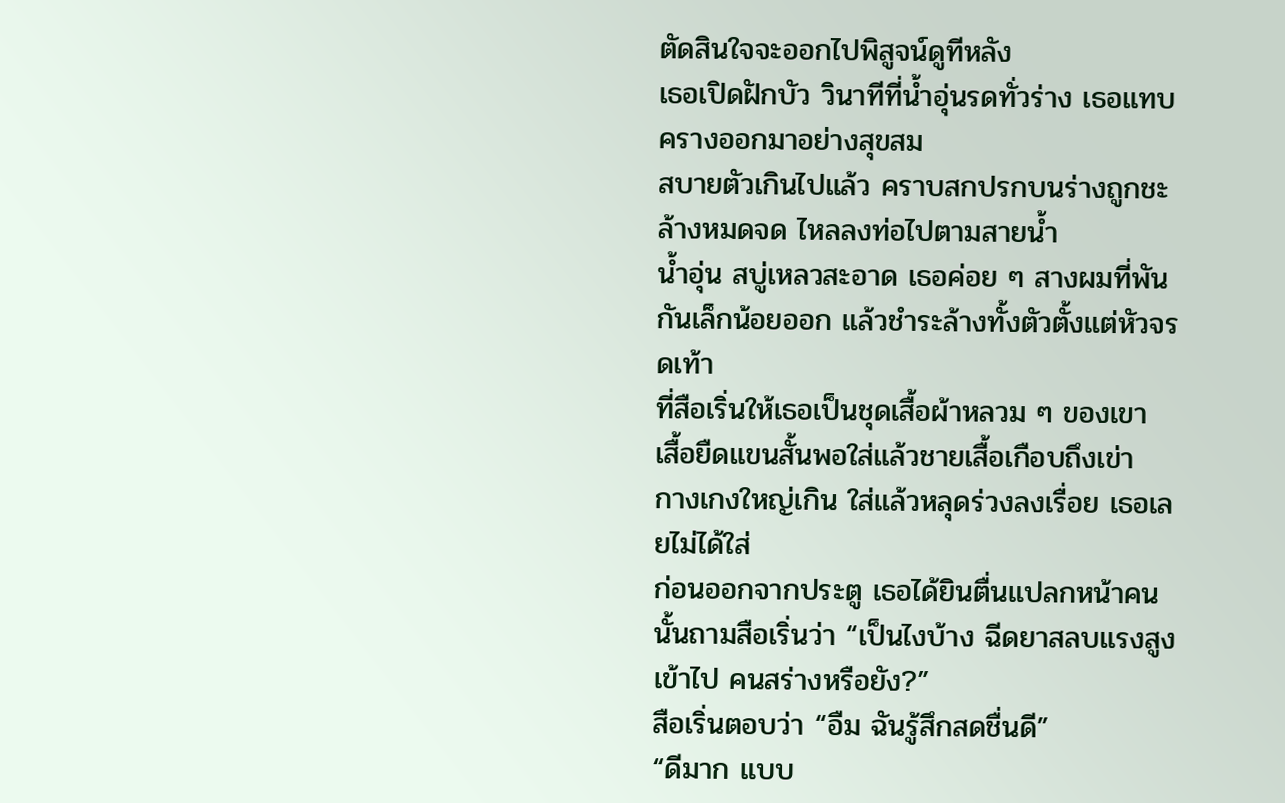ตัดสินใจจะออกไปพิสูจน์ดูทีหลัง
เธอเปิดฝักบัว วินาทีที่น้ำอุ่นรดทั่วร่าง เธอแทบครางออกมาอย่างสุขสม
สบายตัวเกินไปแล้ว คราบสกปรกบนร่างถูกชะล้างหมดจด ไหลลงท่อไปตามสายน้ำ
น้ำอุ่น สบู่เหลวสะอาด เธอค่อย ๆ สางผมที่พันกันเล็กน้อยออก แล้วชำระล้างทั้งตัวตั้งแต่หัวจรดเท้า
ที่สือเริ่นให้เธอเป็นชุดเสื้อผ้าหลวม ๆ ของเขา เสื้อยืดแขนสั้นพอใส่แล้วชายเสื้อเกือบถึงเข่า
กางเกงใหญ่เกิน ใส่แล้วหลุดร่วงลงเรื่อย เธอเลยไม่ได้ใส่
ก่อนออกจากประตู เธอได้ยินตื่นแปลกหน้าคนนั้นถามสือเริ่นว่า “เป็นไงบ้าง ฉีดยาสลบแรงสูงเข้าไป คนสร่างหรือยัง?”
สือเริ่นตอบว่า “อืม ฉันรู้สึกสดชื่นดี”
“ดีมาก แบบ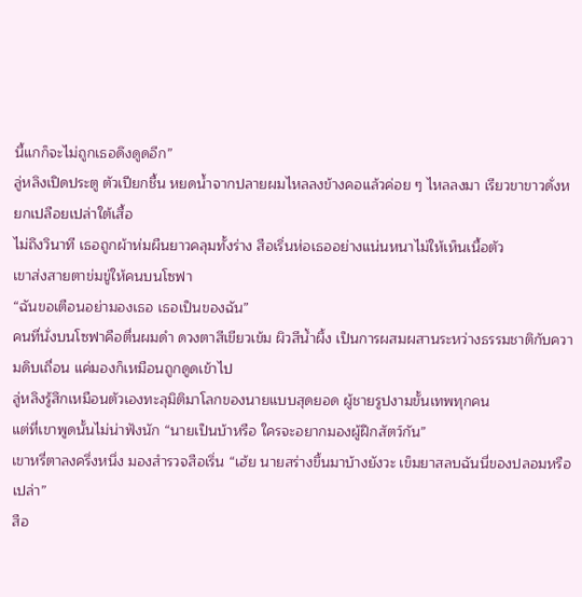นี้แกก็จะไม่ถูกเธอดึงดูดอีก”
ลู่หลิงเปิดประตู ตัวเปียกชื้น หยดน้ำจากปลายผมไหลลงข้างคอแล้วค่อย ๆ ไหลลงมา เรียวขาขาวดั่งหยกเปลือยเปล่าใต้เสื้อ
ไม่ถึงวินาที เธอถูกผ้าห่มผืนยาวคลุมทั้งร่าง สือเริ่นห่อเธออย่างแน่นหนาไม่ให้เห็นเนื้อตัว
เขาส่งสายตาข่มขู่ให้คนบนโซฟา
“ฉันขอเตือนอย่ามองเธอ เธอเป็นของฉัน”
คนที่นั่งบนโซฟาคือตื่นผมดำ ดวงตาสีเขียวเข้ม ผิวสีน้ำผึ้ง เป็นการผสมผสานระหว่างธรรมชาติกับความดิบเถื่อน แค่มองก็เหมือนถูกดูดเข้าไป
ลู่หลิงรู้สึกเหมือนตัวเองทะลุมิติมาโลกของนายแบบสุดยอด ผู้ชายรูปงามขั้นเทพทุกคน
แต่ที่เขาพูดนั้นไม่น่าฟังนัก “นายเป็นบ้าหรือ ใครจะอยากมองผู้ฝึกสัตว์กัน”
เขาหรี่ตาลงครึ่งหนึ่ง มองสำรวจสือเริ่น “เฮ้ย นายสร่างขึ้นมาบ้างยังวะ เข็มยาสลบฉันนี่ของปลอมหรือเปล่า”
สือ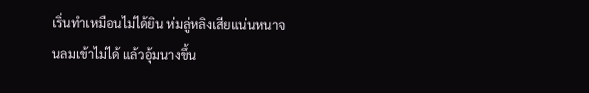เริ่นทำเหมือนไม่ได้ยิน ห่มลู่หลิงเสียแน่นหนาจนลมเข้าไม่ได้ แล้วอุ้มนางขึ้น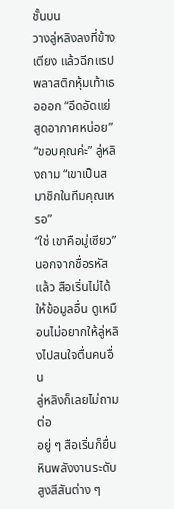ชั้นบน
วางลู่หลิงลงที่ข้างเตียง แล้วฉีกแรปพลาสติกหุ้มเท้าเธอออก “อึดอัดแย่ สูดอากาศหน่อย”
“ขอบคุณค่ะ” ลู่หลิงถาม “เขาเป็นสมาชิกในทีมคุณเหรอ”
“ใช่ เขาคือมู่เซียว”
นอกจากชื่อรหัสแล้ว สือเริ่นไม่ได้ให้ข้อมูลอื่น ดูเหมือนไม่อยากให้ลู่หลิงไปสนใจตื่นคนอื่น
ลู่หลิงก็เลยไม่ถามต่อ
อยู่ ๆ สือเริ่นก็ยื่นหินพลังงานระดับสูงสีสันต่าง ๆ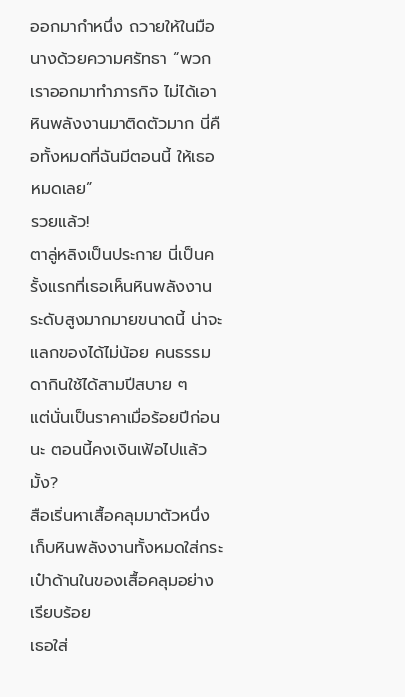ออกมากำหนึ่ง ถวายให้ในมือนางด้วยความศรัทธา “พวกเราออกมาทำภารกิจ ไม่ได้เอาหินพลังงานมาติดตัวมาก นี่คือทั้งหมดที่ฉันมีตอนนี้ ให้เธอหมดเลย”
รวยแล้ว!
ตาลู่หลิงเป็นประกาย นี่เป็นครั้งแรกที่เธอเห็นหินพลังงานระดับสูงมากมายขนาดนี้ น่าจะแลกของได้ไม่น้อย คนธรรมดากินใช้ได้สามปีสบาย ๆ
แต่นั่นเป็นราคาเมื่อร้อยปีก่อนนะ ตอนนี้คงเงินเฟ้อไปแล้วมั้ง?
สือเริ่นหาเสื้อคลุมมาตัวหนึ่ง เก็บหินพลังงานทั้งหมดใส่กระเป๋าด้านในของเสื้อคลุมอย่างเรียบร้อย
เธอใส่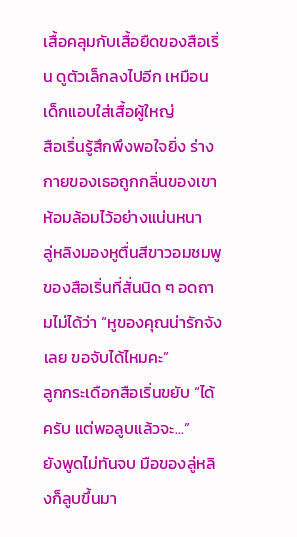เสื้อคลุมกับเสื้อยืดของสือเริ่น ดูตัวเล็กลงไปอีก เหมือนเด็กแอบใส่เสื้อผู้ใหญ่
สือเริ่นรู้สึกพึงพอใจยิ่ง ร่างกายของเธอถูกกลิ่นของเขาห้อมล้อมไว้อย่างแน่นหนา
ลู่หลิงมองหูตื่นสีขาวอมชมพูของสือเริ่นที่สั่นนิด ๆ อดถามไม่ได้ว่า “หูของคุณน่ารักจังเลย ขอจับได้ไหมคะ”
ลูกกระเดือกสือเริ่นขยับ “ได้ครับ แต่พอลูบแล้วจะ...”
ยังพูดไม่ทันจบ มือของลู่หลิงก็ลูบขึ้นมา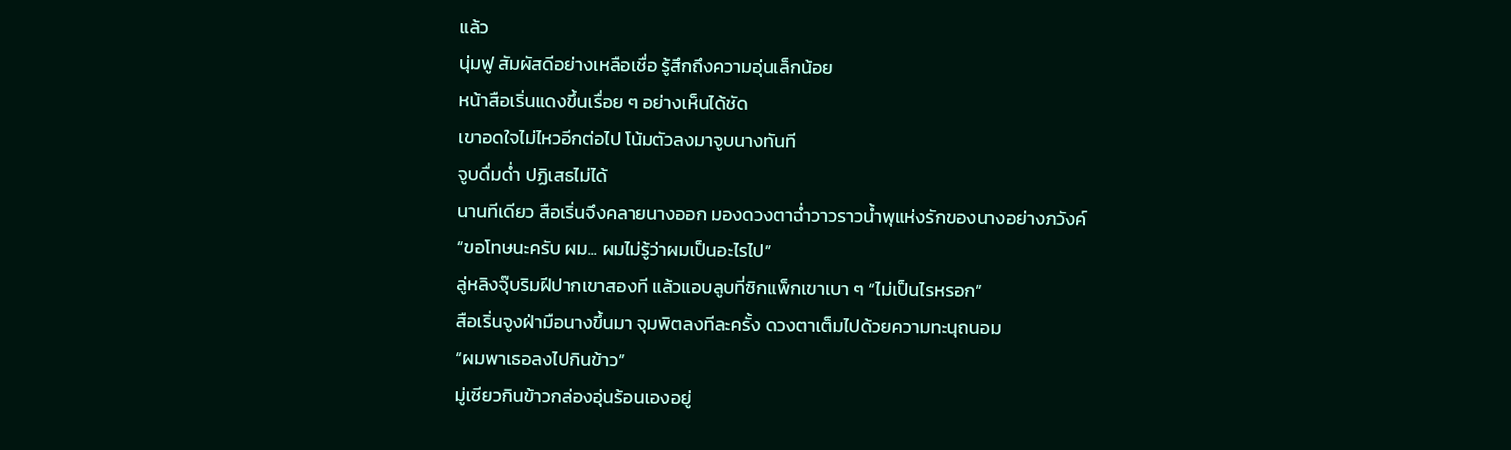แล้ว
นุ่มฟู สัมผัสดีอย่างเหลือเชื่อ รู้สึกถึงความอุ่นเล็กน้อย
หน้าสือเริ่นแดงขึ้นเรื่อย ๆ อย่างเห็นได้ชัด
เขาอดใจไม่ไหวอีกต่อไป โน้มตัวลงมาจูบนางทันที
จูบดื่มด่ำ ปฏิเสธไม่ได้
นานทีเดียว สือเริ่นจึงคลายนางออก มองดวงตาฉ่ำวาวราวน้ำพุแห่งรักของนางอย่างภวังค์
“ขอโทษนะครับ ผม... ผมไม่รู้ว่าผมเป็นอะไรไป”
ลู่หลิงจุ๊บริมฝีปากเขาสองที แล้วแอบลูบที่ซิกแพ็กเขาเบา ๆ “ไม่เป็นไรหรอก”
สือเริ่นจูงฝ่ามือนางขึ้นมา จุมพิตลงทีละครั้ง ดวงตาเต็มไปด้วยความทะนุถนอม
“ผมพาเธอลงไปกินข้าว”
มู่เซียวกินข้าวกล่องอุ่นร้อนเองอยู่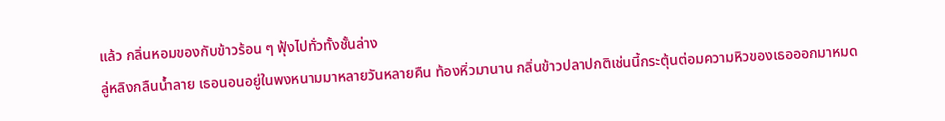แล้ว กลิ่นหอมของกับข้าวร้อน ๆ ฟุ้งไปทั่วทั้งชั้นล่าง
ลู่หลิงกลืนน้ำลาย เธอนอนอยู่ในพงหนามมาหลายวันหลายคืน ท้องหิ่วมานาน กลิ่นข้าวปลาปกติเช่นนี้กระตุ้นต่อมความหิวของเธอออกมาหมด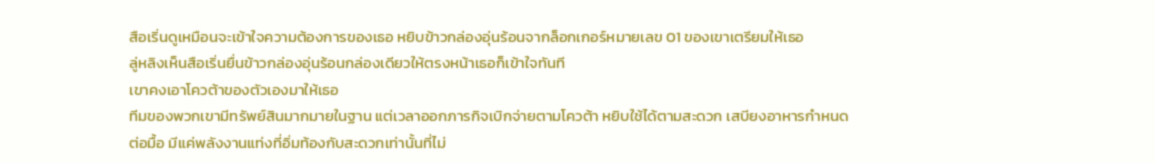สือเริ่นดูเหมือนจะเข้าใจความต้องการของเธอ หยิบข้าวกล่องอุ่นร้อนจากล็อกเกอร์หมายเลข 01 ของเขาเตรียมให้เธอ
ลู่หลิงเห็นสือเริ่นยื่นข้าวกล่องอุ่นร้อนกล่องเดียวให้ตรงหน้าเธอก็เข้าใจทันที
เขาคงเอาโควต้าของตัวเองมาให้เธอ
ทีมของพวกเขามีทรัพย์สินมากมายในฐาน แต่เวลาออกภารกิจเบิกจ่ายตามโควต้า หยิบใช้ได้ตามสะดวก เสบียงอาหารกำหนดต่อมื้อ มีแค่พลังงานแท่งที่อิ่มท้องกับสะดวกเท่านั้นที่ไม่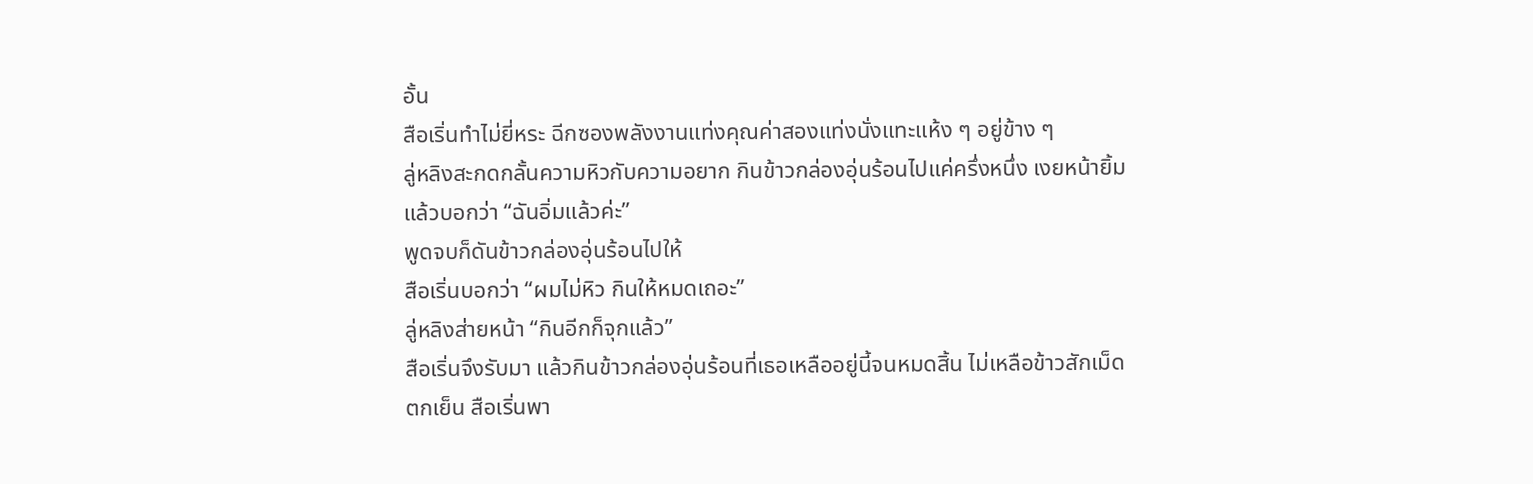อั้น
สือเริ่นทำไม่ยี่หระ ฉีกซองพลังงานแท่งคุณค่าสองแท่งนั่งแทะแห้ง ๆ อยู่ข้าง ๆ
ลู่หลิงสะกดกลั้นความหิวกับความอยาก กินข้าวกล่องอุ่นร้อนไปแค่ครึ่งหนึ่ง เงยหน้ายิ้มแล้วบอกว่า “ฉันอิ่มแล้วค่ะ”
พูดจบก็ดันข้าวกล่องอุ่นร้อนไปให้
สือเริ่นบอกว่า “ผมไม่หิว กินให้หมดเถอะ”
ลู่หลิงส่ายหน้า “กินอีกก็จุกแล้ว”
สือเริ่นจึงรับมา แล้วกินข้าวกล่องอุ่นร้อนที่เธอเหลืออยู่นี้จนหมดสิ้น ไม่เหลือข้าวสักเม็ด
ตกเย็น สือเริ่นพา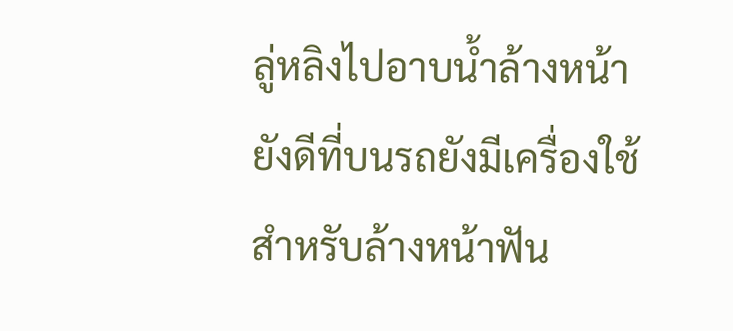ลู่หลิงไปอาบน้ำล้างหน้า ยังดีที่บนรถยังมีเครื่องใช้สำหรับล้างหน้าฟัน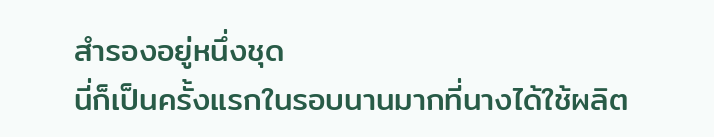สำรองอยู่หนึ่งชุด
นี่ก็เป็นครั้งแรกในรอบนานมากที่นางได้ใช้ผลิต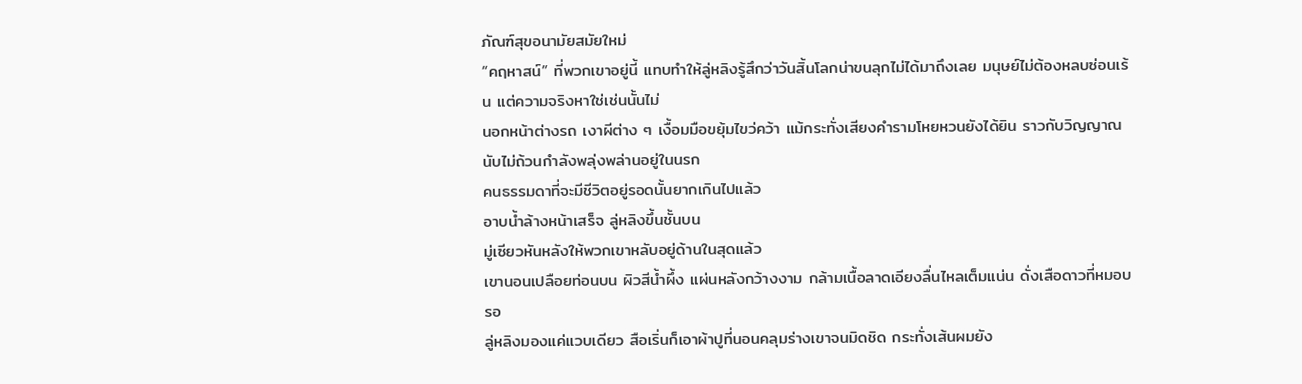ภัณฑ์สุขอนามัยสมัยใหม่
“คฤหาสน์” ที่พวกเขาอยู่นี้ แทบทำให้ลู่หลิงรู้สึกว่าวันสิ้นโลกน่าขนลุกไม่ได้มาถึงเลย มนุษย์ไม่ต้องหลบซ่อนเร้น แต่ความจริงหาใช่เช่นนั้นไม่
นอกหน้าต่างรถ เงาผีต่าง ๆ เงื้อมมือขยุ้มไขว่คว้า แม้กระทั่งเสียงคำรามโหยหวนยังได้ยิน ราวกับวิญญาณนับไม่ถ้วนกำลังพลุ่งพล่านอยู่ในนรก
คนธรรมดาที่จะมีชีวิตอยู่รอดนั้นยากเกินไปแล้ว
อาบน้ำล้างหน้าเสร็จ ลู่หลิงขึ้นชั้นบน
มู่เซียวหันหลังให้พวกเขาหลับอยู่ด้านในสุดแล้ว
เขานอนเปลือยท่อนบน ผิวสีน้ำผึ้ง แผ่นหลังกว้างงาม กล้ามเนื้อลาดเอียงลื่นไหลเต็มแน่น ดั่งเสือดาวที่หมอบรอ
ลู่หลิงมองแค่แวบเดียว สือเริ่นก็เอาผ้าปูที่นอนคลุมร่างเขาจนมิดชิด กระทั่งเส้นผมยัง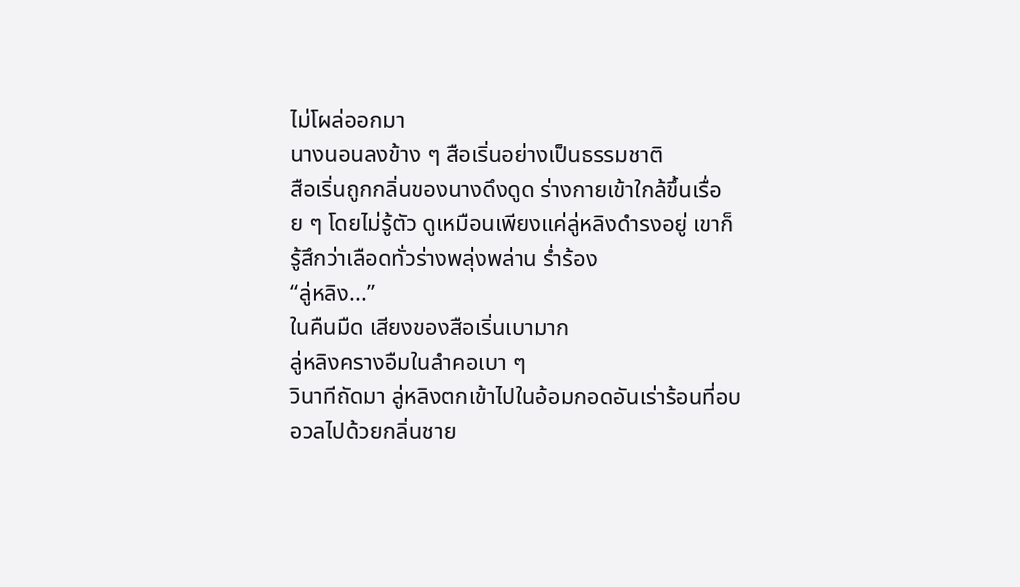ไม่โผล่ออกมา
นางนอนลงข้าง ๆ สือเริ่นอย่างเป็นธรรมชาติ
สือเริ่นถูกกลิ่นของนางดึงดูด ร่างกายเข้าใกล้ขึ้นเรื่อย ๆ โดยไม่รู้ตัว ดูเหมือนเพียงแค่ลู่หลิงดำรงอยู่ เขาก็รู้สึกว่าเลือดทั่วร่างพลุ่งพล่าน ร่ำร้อง
“ลู่หลิง...”
ในคืนมืด เสียงของสือเริ่นเบามาก
ลู่หลิงครางอืมในลำคอเบา ๆ
วินาทีถัดมา ลู่หลิงตกเข้าไปในอ้อมกอดอันเร่าร้อนที่อบอวลไปด้วยกลิ่นชาย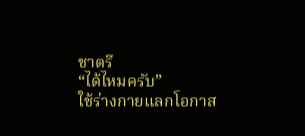ชาตรี
“ได้ไหมครับ”
ใช้ร่างกายแลกโอกาส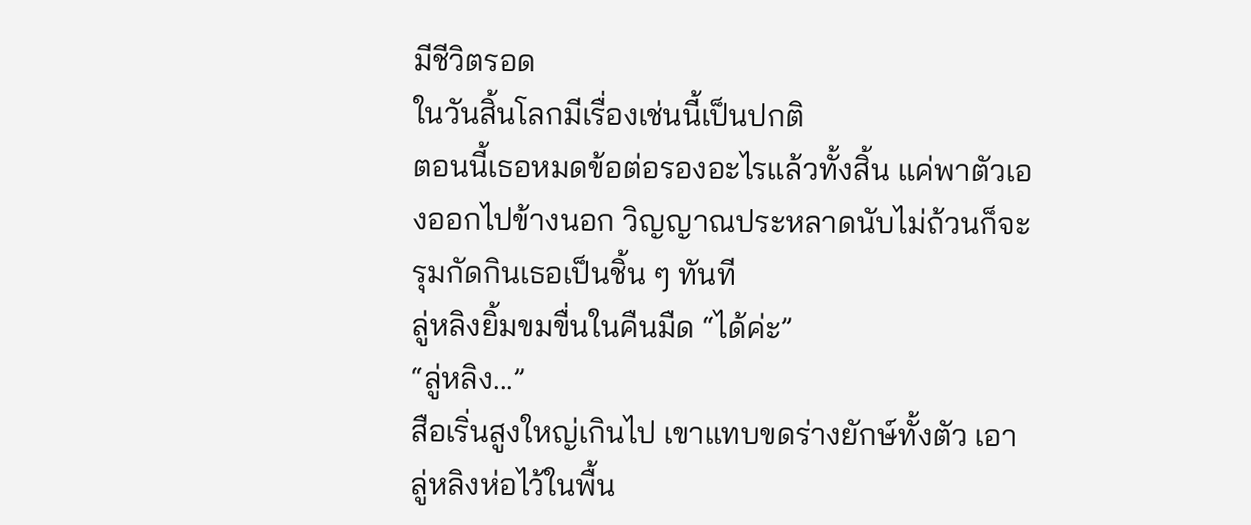มีชีวิตรอด
ในวันสิ้นโลกมีเรื่องเช่นนี้เป็นปกติ
ตอนนี้เธอหมดข้อต่อรองอะไรแล้วทั้งสิ้น แค่พาตัวเองออกไปข้างนอก วิญญาณประหลาดนับไม่ถ้วนก็จะรุมกัดกินเธอเป็นชิ้น ๆ ทันที
ลู่หลิงยิ้มขมขื่นในคืนมืด “ได้ค่ะ”
“ลู่หลิง...”
สือเริ่นสูงใหญ่เกินไป เขาแทบขดร่างยักษ์ทั้งตัว เอาลู่หลิงห่อไว้ในพื้น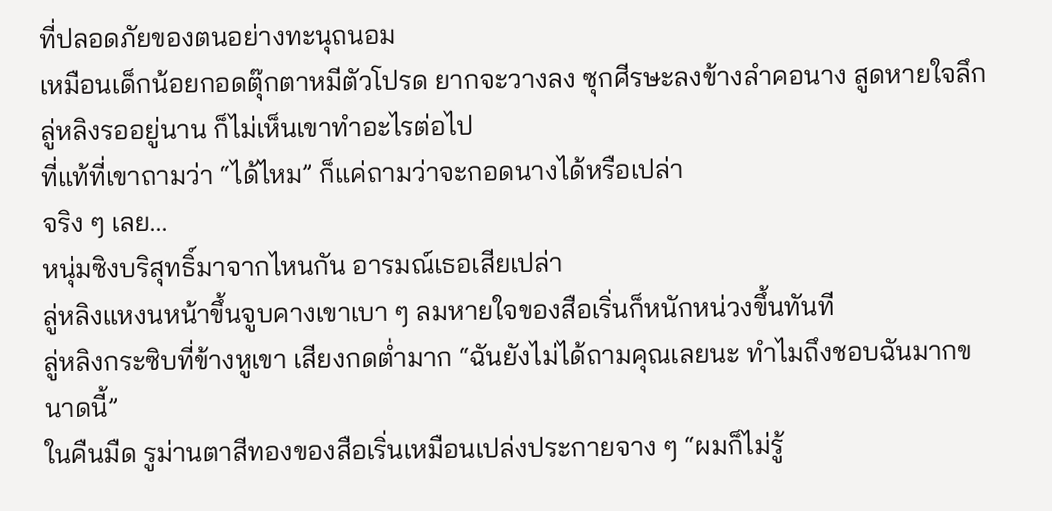ที่ปลอดภัยของตนอย่างทะนุถนอม
เหมือนเด็กน้อยกอดตุ๊กตาหมีตัวโปรด ยากจะวางลง ซุกศีรษะลงข้างลำคอนาง สูดหายใจลึก
ลู่หลิงรออยู่นาน ก็ไม่เห็นเขาทำอะไรต่อไป
ที่แท้ที่เขาถามว่า “ได้ไหม” ก็แค่ถามว่าจะกอดนางได้หรือเปล่า
จริง ๆ เลย...
หนุ่มซิงบริสุทธิ์มาจากไหนกัน อารมณ์เธอเสียเปล่า
ลู่หลิงแหงนหน้าขึ้นจูบคางเขาเบา ๆ ลมหายใจของสือเริ่นก็หนักหน่วงขึ้นทันที
ลู่หลิงกระซิบที่ข้างหูเขา เสียงกดต่ำมาก “ฉันยังไม่ได้ถามคุณเลยนะ ทำไมถึงชอบฉันมากขนาดนี้”
ในคืนมืด รูม่านตาสีทองของสือเริ่นเหมือนเปล่งประกายจาง ๆ “ผมก็ไม่รู้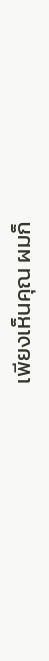เพียงเห็นคุณ ผมก็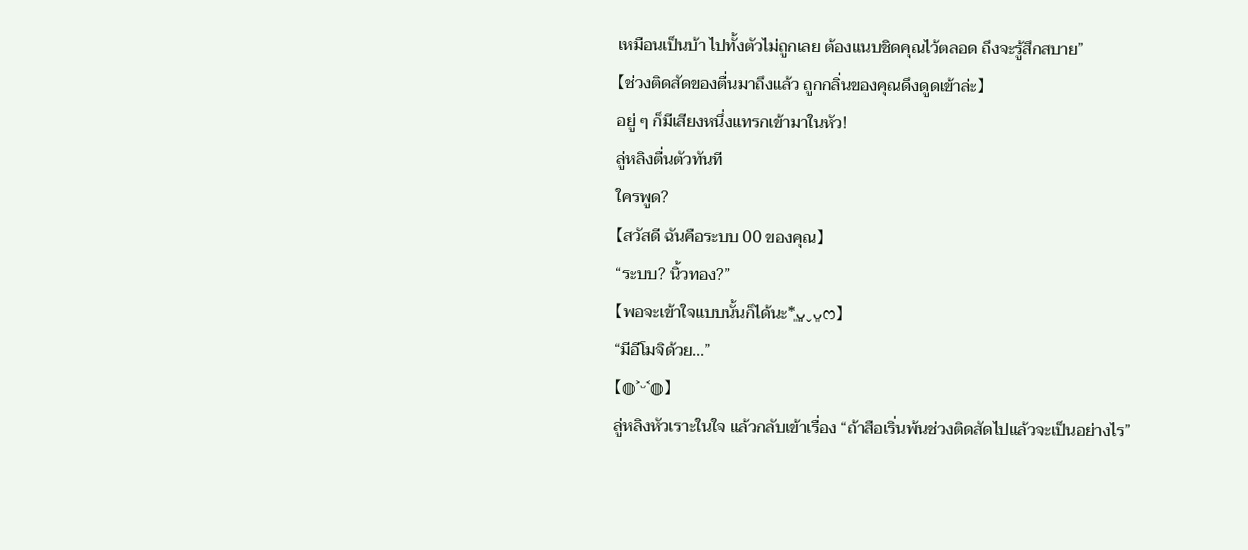เหมือนเป็นบ้า ไปทั้งตัวไม่ถูกเลย ต้องแนบชิดคุณไว้ตลอด ถึงจะรู้สึกสบาย”
【ช่วงติดสัดของตื่นมาถึงแล้ว ถูกกลิ่นของคุณดึงดูดเข้าล่ะ】
อยู่ ๆ ก็มีเสียงหนึ่งแทรกเข้ามาในหัว!
ลู่หลิงตื่นตัวทันที
ใครพูด?
【สวัสดี ฉันคือระบบ 00 ของคุณ】
“ระบบ? นิ้วทอง?”
【พอจะเข้าใจแบบนั้นก็ได้นะ*͈ᴗ͈ˬᴗ͈ෆ】
“มีอีโมจิด้วย...”
【◍˃ᵕ˂◍】
ลู่หลิงหัวเราะในใจ แล้วกลับเข้าเรื่อง “ถ้าสือเริ่นพ้นช่วงติดสัดไปแล้วจะเป็นอย่างไร”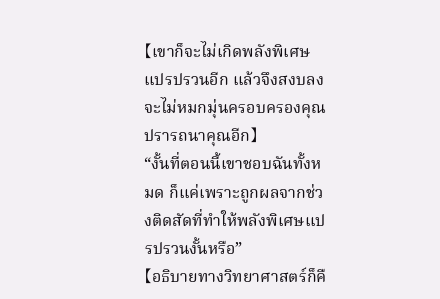【เขาก็จะไม่เกิดพลังพิเศษแปรปรวนอีก แล้วจึงสงบลง จะไม่หมกมุ่นครอบครองคุณ ปรารถนาคุณอีก】
“งั้นที่ตอนนี้เขาชอบฉันทั้งหมด ก็แค่เพราะถูกผลจากช่วงติดสัดที่ทำให้พลังพิเศษแปรปรวนงั้นหรือ”
【อธิบายทางวิทยาศาสตร์ก็คื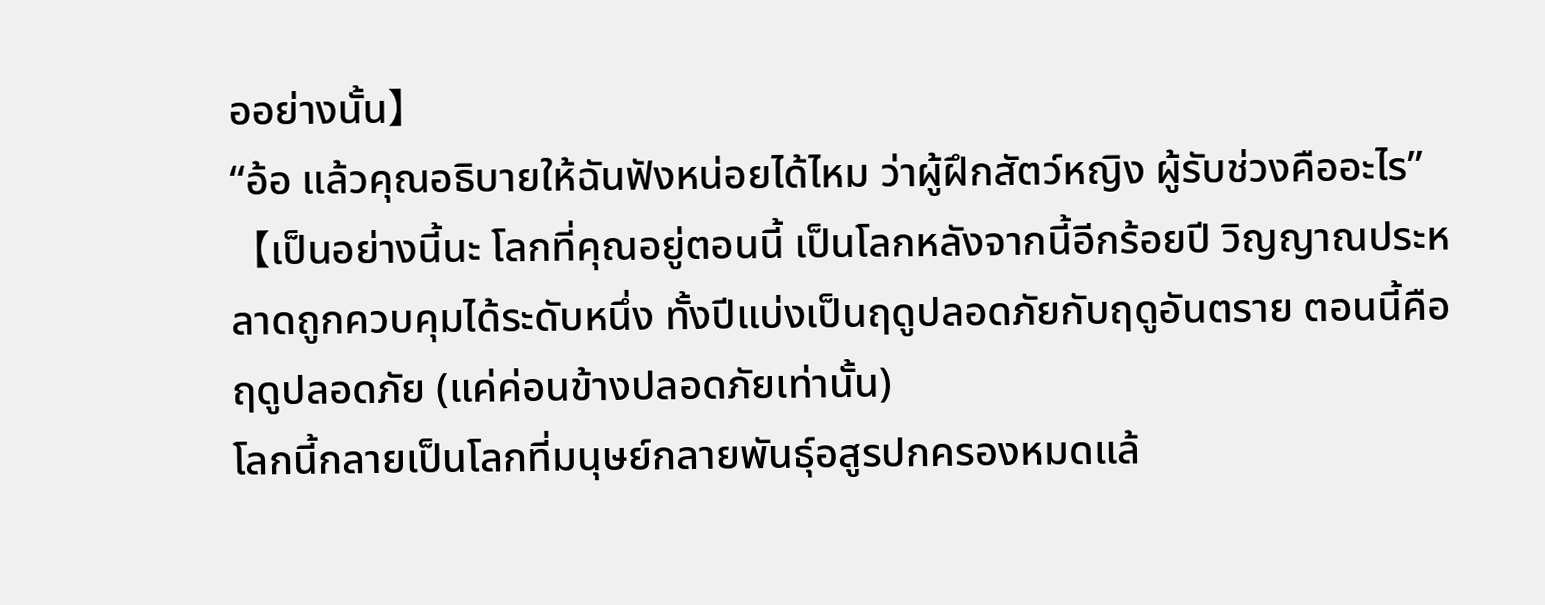ออย่างนั้น】
“อ้อ แล้วคุณอธิบายให้ฉันฟังหน่อยได้ไหม ว่าผู้ฝึกสัตว์หญิง ผู้รับช่วงคืออะไร”
【เป็นอย่างนี้นะ โลกที่คุณอยู่ตอนนี้ เป็นโลกหลังจากนี้อีกร้อยปี วิญญาณประหลาดถูกควบคุมได้ระดับหนึ่ง ทั้งปีแบ่งเป็นฤดูปลอดภัยกับฤดูอันตราย ตอนนี้คือฤดูปลอดภัย (แค่ค่อนข้างปลอดภัยเท่านั้น)
โลกนี้กลายเป็นโลกที่มนุษย์กลายพันธุ์อสูรปกครองหมดแล้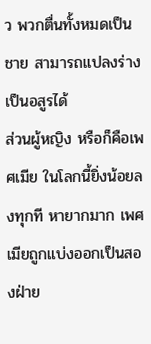ว พวกตื่นทั้งหมดเป็นชาย สามารถแปลงร่างเป็นอสูรได้
ส่วนผู้หญิง หรือก็คือเพศเมีย ในโลกนี้ยิ่งน้อยลงทุกที หายากมาก เพศเมียถูกแบ่งออกเป็นสองฝ่าย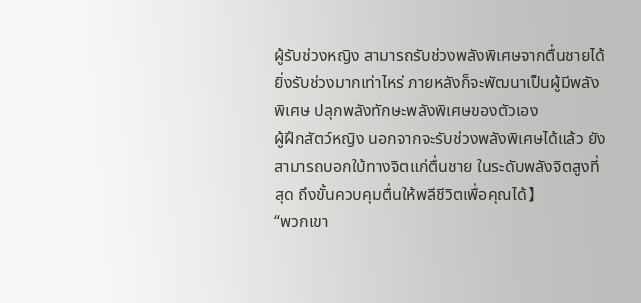ผู้รับช่วงหญิง สามารถรับช่วงพลังพิเศษจากตื่นชายได้ ยิ่งรับช่วงมากเท่าไหร่ ภายหลังก็จะพัฒนาเป็นผู้มีพลังพิเศษ ปลุกพลังทักษะพลังพิเศษของตัวเอง
ผู้ฝึกสัตว์หญิง นอกจากจะรับช่วงพลังพิเศษได้แล้ว ยังสามารถบอกใบ้ทางจิตแก่ตื่นชาย ในระดับพลังจิตสูงที่สุด ถึงขั้นควบคุมตื่นให้พลีชีวิตเพื่อคุณได้】
“พวกเขา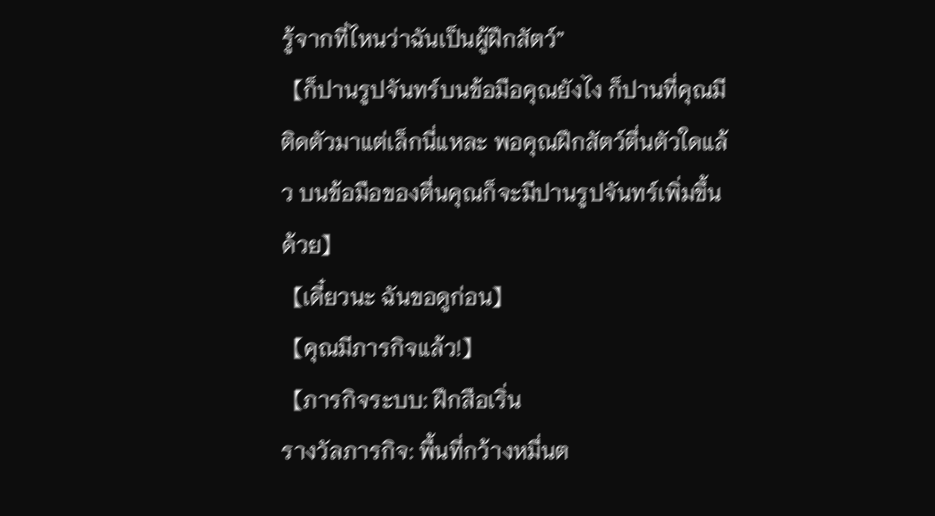รู้จากที่ไหนว่าฉันเป็นผู้ฝึกสัตว์”
【ก็ปานรูปจันทร์บนข้อมือคุณยังไง ก็ปานที่คุณมีติดตัวมาแต่เล็กนี่แหละ พอคุณฝึกสัตว์ตื่นตัวใดแล้ว บนข้อมือของตื่นคุณก็จะมีปานรูปจันทร์เพิ่มขึ้นด้วย】
【เดี๋ยวนะ ฉันขอดูก่อน】
【คุณมีภารกิจแล้ว!】
【ภารกิจระบบ: ฝึกสือเริ่น
รางวัลภารกิจ: พื้นที่กว้างหมื่นต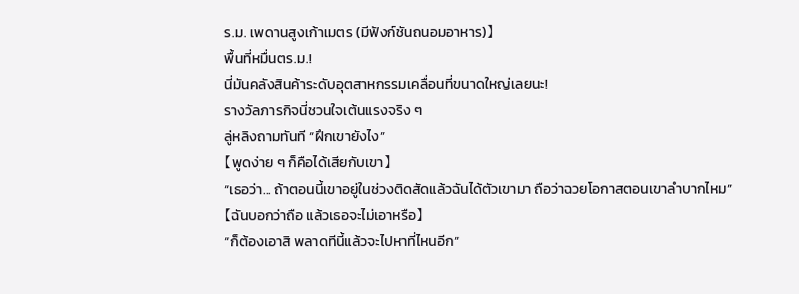ร.ม. เพดานสูงเก้าเมตร (มีฟังก์ชันถนอมอาหาร)】
พื้นที่หมื่นตร.ม.!
นี่มันคลังสินค้าระดับอุตสาหกรรมเคลื่อนที่ขนาดใหญ่เลยนะ!
รางวัลภารกิจนี่ชวนใจเต้นแรงจริง ๆ
ลู่หลิงถามทันที “ฝึกเขายังไง”
【พูดง่าย ๆ ก็คือได้เสียกับเขา】
“เธอว่า... ถ้าตอนนี้เขาอยู่ในช่วงติดสัดแล้วฉันได้ตัวเขามา ถือว่าฉวยโอกาสตอนเขาลำบากไหม”
【ฉันบอกว่าถือ แล้วเธอจะไม่เอาหรือ】
“ก็ต้องเอาสิ พลาดทีนี้แล้วจะไปหาที่ไหนอีก”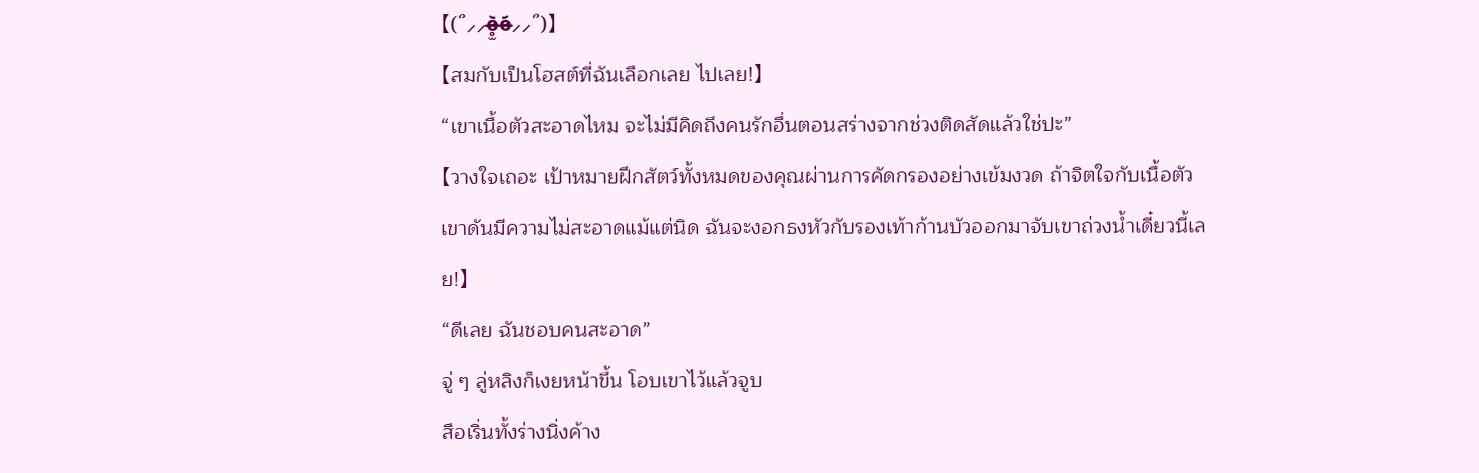【(՞⸝⸝o̴̶̷̥̫᷅o̴̶̷᷄⸝⸝՞)】
【สมกับเป็นโฮสต์ที่ฉันเลือกเลย ไปเลย!】
“เขาเนื้อตัวสะอาดไหม จะไม่มีคิดถึงคนรักอื่นตอนสร่างจากช่วงติดสัดแล้วใช่ปะ”
【วางใจเถอะ เป้าหมายฝึกสัตว์ทั้งหมดของคุณผ่านการคัดกรองอย่างเข้มงวด ถ้าจิตใจกับเนื้อตัวเขาดันมีความไม่สะอาดแม้แต่นิด ฉันจะงอกธงหัวกับรองเท้าก้านบัวออกมาจับเขาถ่วงน้ำเดี๋ยวนี้เลย!】
“ดีเลย ฉันชอบคนสะอาด”
จู่ ๆ ลู่หลิงก็เงยหน้าขึ้น โอบเขาไว้แล้วจูบ
สือเริ่นทั้งร่างนิ่งค้าง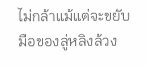ไม่กล้าแม้แต่จะขยับ
มือของลู่หลิงล้วง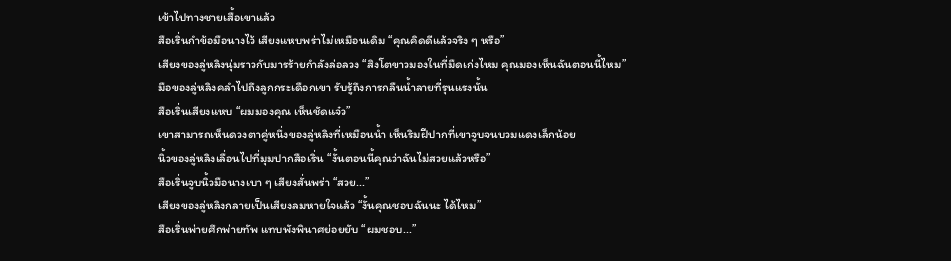เข้าไปทางชายเสื้อเขาแล้ว
สือเริ่นกำข้อมือนางไว้ เสียงแหบพร่าไม่เหมือนเดิม “คุณคิดดีแล้วจริง ๆ หรือ”
เสียงของลู่หลิงนุ่มราวกับมารร้ายกำลังล่อลวง “สิงโตขาวมองในที่มืดเก่งไหม คุณมองเห็นฉันตอนนี้ไหม”
มือของลู่หลิงคลำไปถึงลูกกระเดือกเขา รับรู้ถึงการกลืนน้ำลายที่รุนแรงนั้น
สือเริ่นเสียงแหบ “ผมมองคุณ เห็นชัดแจ๋ว”
เขาสามารถเห็นดวงตาคู่หนึ่งของลู่หลิงที่เหมือนน้ำ เห็นริมฝีปากที่เขาจูบจนบวมแดงเล็กน้อย
นิ้วของลู่หลิงเลื่อนไปที่มุมปากสือเริ่น “งั้นตอนนี้คุณว่าฉันไม่สวยแล้วหรือ”
สือเริ่นจูบนิ้วมือนางเบา ๆ เสียงสั่นพร่า “สวย...”
เสียงของลู่หลิงกลายเป็นเสียงลมหายใจแล้ว “งั้นคุณชอบฉันนะ ได้ไหม”
สือเริ่นพ่ายศึกพ่ายทัพ แทบพังพินาศย่อยยับ “ผมชอบ...”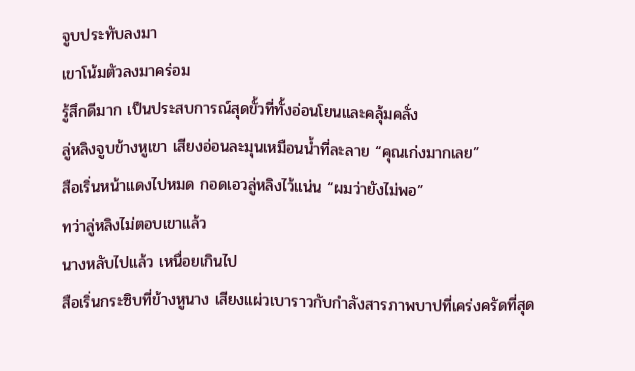จูบประทับลงมา
เขาโน้มตัวลงมาคร่อม
รู้สึกดีมาก เป็นประสบการณ์สุดขั้วที่ทั้งอ่อนโยนและคลุ้มคลั่ง
ลู่หลิงจูบข้างหูเขา เสียงอ่อนละมุนเหมือนน้ำที่ละลาย “คุณเก่งมากเลย”
สือเริ่นหน้าแดงไปหมด กอดเอวลู่หลิงไว้แน่น “ผมว่ายังไม่พอ”
ทว่าลู่หลิงไม่ตอบเขาแล้ว
นางหลับไปแล้ว เหนื่อยเกินไป
สือเริ่นกระซิบที่ข้างหูนาง เสียงแผ่วเบาราวกับกำลังสารภาพบาปที่เคร่งครัดที่สุด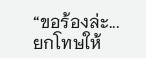“ขอร้องล่ะ... ยกโทษให้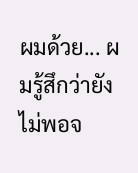ผมด้วย... ผมรู้สึกว่ายังไม่พอจ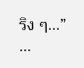ริง ๆ...”
...